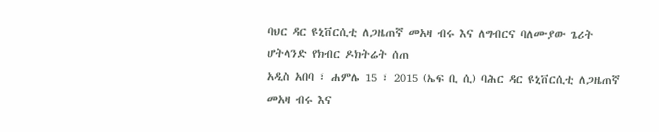ባህር ዳር ዩኒቨርሲቲ ለጋዜጠኛ መአዛ ብሩ እና ለግብርና ባለሙያው ጌሪት ሆትላንድ የክብር ዶክትሬት ሰጠ
አዲስ አበባ ፣ ሐምሌ 15 ፣ 2015 (ኤፍ ቢ ሲ) ባሕር ዳር ዩኒቨርሲቲ ለጋዜጠኛ መአዛ ብሩ እና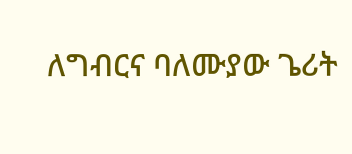ለግብርና ባለሙያው ጌሪት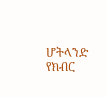ሆትላንድ የክብር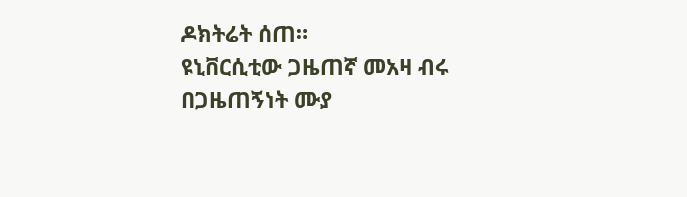ዶክትሬት ሰጠ።
ዩኒቨርሲቲው ጋዜጠኛ መአዛ ብሩ በጋዜጠኝነት ሙያ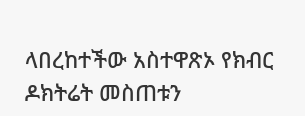ላበረከተችው አስተዋጽኦ የክብር ዶክትሬት መስጠቱን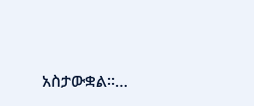አስታውቋል።…